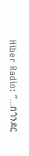Hiber Radio: ‘’…በጎንደር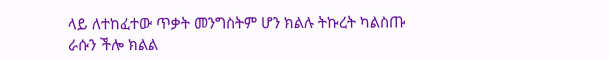ላይ ለተከፈተው ጥቃት መንግስትም ሆን ክልሉ ትኩረት ካልስጡ ራሱን ችሎ ክልል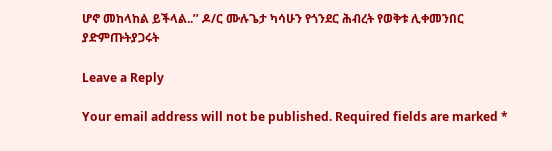ሆኖ መከላከል ይችላል..’’ ዶ/ር ሙሉጌታ ካሳሁን የጎንደር ሕብረት የወቅቱ ሊቀመንበር ያድምጡትያጋሩት

Leave a Reply

Your email address will not be published. Required fields are marked *